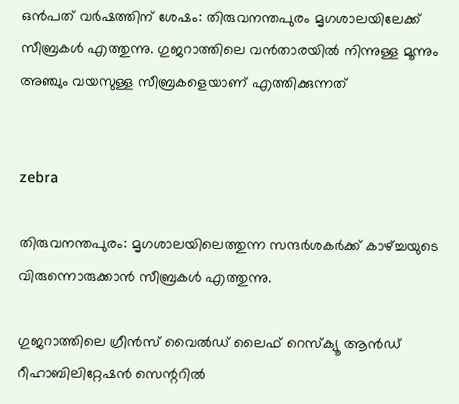ഒന്‍പത് വര്‍ഷത്തിന് ശേഷം: തിരുവനന്തപുരം മൃഗശാലയിലേക്ക് സീബ്രകള്‍ എത്തുന്നു. ഗുജറാത്തിലെ വന്‍താരയില്‍ നിന്നുള്ള മൂന്നും അഞ്ചും വയസുള്ള സീബ്രകളെയാണ് എത്തിക്കുന്നത്


zebra

തിരുവനന്തപുരം: മൃഗശാലയിലെത്തുന്ന സന്ദര്‍ശകര്‍ക്ക് കാഴ്ച്ചയുടെ വിരുന്നൊരുക്കാന്‍ സീബ്രകള്‍ എത്തുന്നു.

ഗുജറാത്തിലെ ഗ്രീന്‍സ് വൈല്‍ഡ് ലൈഫ് റെസ്‌ക്യൂ ആന്‍ഡ് റീഹാബിലിറ്റേഷന്‍ സെന്ററില്‍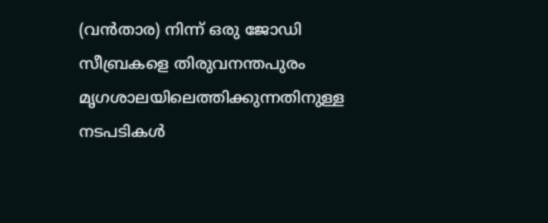(വന്‍താര) നിന്ന് ഒരു ജോഡി സീബ്രകളെ തിരുവനന്തപുരം മൃഗശാലയിലെത്തിക്കുന്നതിനുള്ള നടപടികള്‍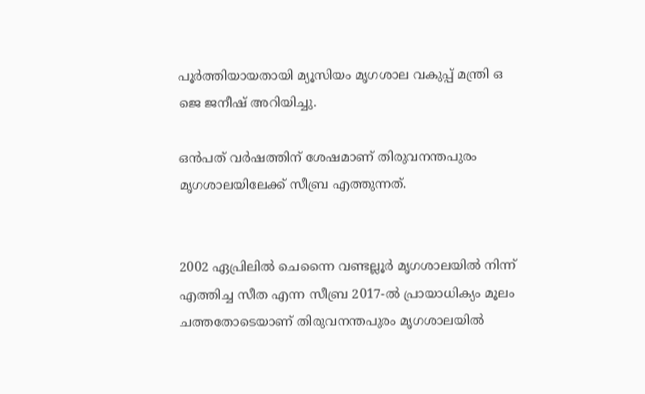പൂര്‍ത്തിയായതായി മ്യൂസിയം മൃഗശാല വകുപ്പ് മന്ത്രി ഒ ജെ ജനീഷ് അറിയിച്ചു.

ഒന്‍പത് വര്‍ഷത്തിന് ശേഷമാണ് തിരുവനന്തപുരം മൃഗശാലയിലേക്ക് സീബ്ര എത്തുന്നത്.


2002 ഏപ്രിലില്‍ ചെന്നൈ വണ്ടല്ലൂര്‍ മൃഗശാലയില്‍ നിന്ന് എത്തിച്ച സീത എന്ന സീബ്ര 2017-ല്‍ പ്രായാധിക്യം മൂലം ചത്തതോടെയാണ് തിരുവനന്തപുരം മൃഗശാലയില്‍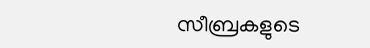സീബ്രകളുടെ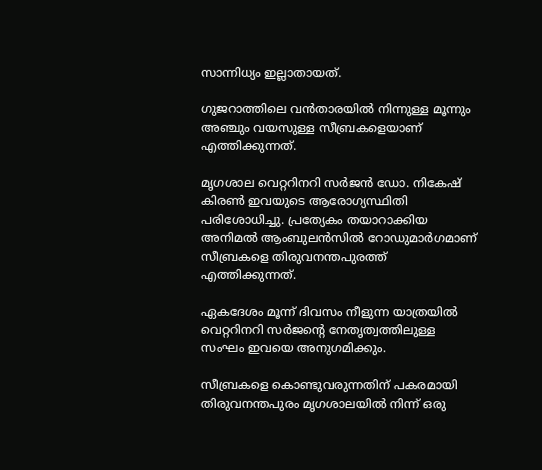സാന്നിധ്യം ഇല്ലാതായത്.

ഗുജറാത്തിലെ വന്‍താരയില്‍ നിന്നുള്ള മൂന്നും അഞ്ചും വയസുള്ള സീബ്രകളെയാണ് എത്തിക്കുന്നത്.

മൃഗശാല വെറ്ററിനറി സര്‍ജന്‍ ഡോ. നികേഷ് കിരണ്‍ ഇവയുടെ ആരോഗ്യസ്ഥിതി പരിശോധിച്ചു. പ്രത്യേകം തയാറാക്കിയ അനിമല്‍ ആംബുലന്‍സില്‍ റോഡുമാര്‍ഗമാണ് സീബ്രകളെ തിരുവനന്തപുരത്ത് എത്തിക്കുന്നത്.

ഏകദേശം മൂന്ന് ദിവസം നീളുന്ന യാത്രയില്‍ വെറ്ററിനറി സര്‍ജന്റെ നേതൃത്വത്തിലുള്ള സംഘം ഇവയെ അനുഗമിക്കും.

സീബ്രകളെ കൊണ്ടുവരുന്നതിന് പകരമായി തിരുവനന്തപുരം മൃഗശാലയില്‍ നിന്ന് ഒരു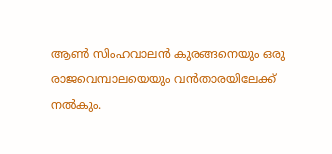ആണ്‍ സിംഹവാലന്‍ കുരങ്ങനെയും ഒരു രാജവെമ്പാലയെയും വന്‍താരയിലേക്ക് നല്‍കും.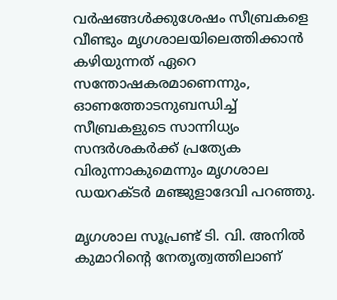വര്‍ഷങ്ങള്‍ക്കുശേഷം സീബ്രകളെ വീണ്ടും മൃഗശാലയിലെത്തിക്കാന്‍ കഴിയുന്നത് ഏറെ സന്തോഷകരമാണെന്നും, ഓണത്തോടനുബന്ധിച്ച് സീബ്രകളുടെ സാന്നിധ്യം സന്ദര്‍ശകര്‍ക്ക് പ്രത്യേക വിരുന്നാകുമെന്നും മൃഗശാല ഡയറക്ടര്‍ മഞ്ജുളാദേവി പറഞ്ഞു.

മൃഗശാല സൂപ്രണ്ട് ടി. വി. അനില്‍ കുമാറിന്റെ നേതൃത്വത്തിലാണ്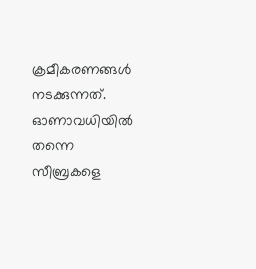ക്രമീകരണങ്ങള്‍ നടക്കുന്നത്. ഓണാവധിയില്‍ തന്നെ സീബ്രകളെ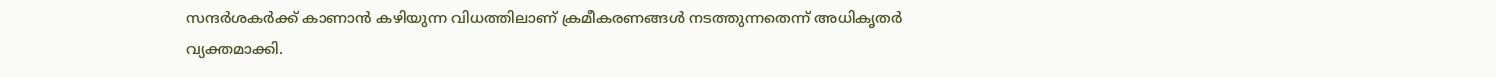സന്ദര്‍ശകര്‍ക്ക് കാണാന്‍ കഴിയുന്ന വിധത്തിലാണ് ക്രമീകരണങ്ങള്‍ നടത്തുന്നതെന്ന് അധികൃതര്‍ വ്യക്തമാക്കി.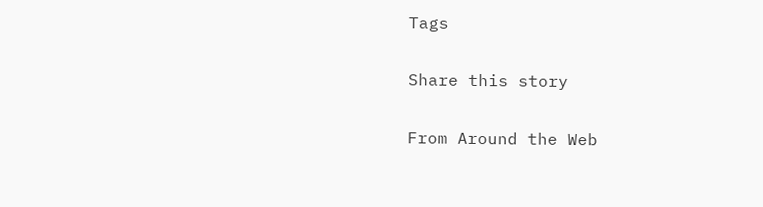Tags

Share this story

From Around the Web